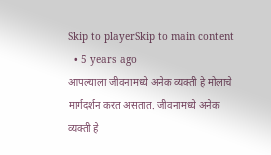Skip to playerSkip to main content
  • 5 years ago
आपल्याला जीवनामध्ये अनेक व्यक्ती हे मोलाचे मार्गदर्शन करत असतात. जीवनामध्ये अनेक व्यक्ती हे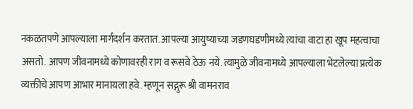नकळतपणे आपल्याला मार्गदर्शन करतात. आपल्या आयुष्याच्या जडणघडणीमध्ये त्यांचा वाटा हा खूप महत्वाचा असतो. आपण जीवनामध्ये कोणावरही राग व रूसवे ठेऊ नये. त्यामुळे जीवनामध्ये आपल्याला भेटलेल्या प्रत्येक व्यक्तीचे आपण आभार मानायला हवे. म्हणून सद्गुरू श्री वामनराव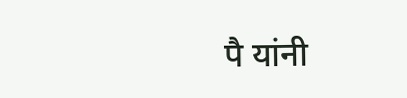पै यांनी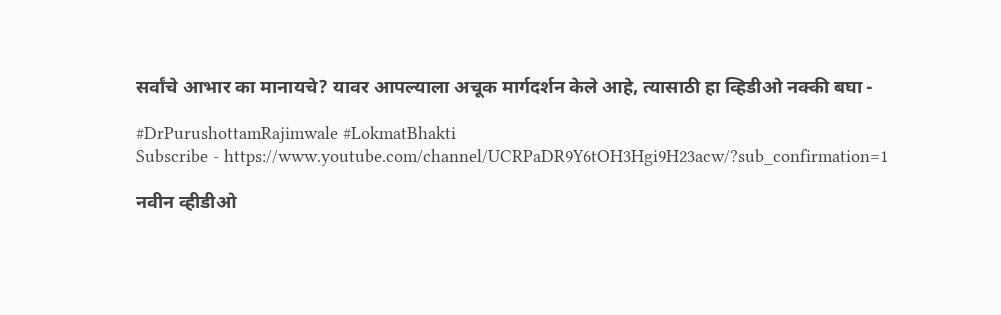सर्वांचे आभार का मानायचे? यावर आपल्याला अचूक मार्गदर्शन केले आहे, त्यासाठी हा व्हिडीओ नक्की बघा -

#DrPurushottamRajimwale #LokmatBhakti
Subscribe - https://www.youtube.com/channel/UCRPaDR9Y6tOH3Hgi9H23acw/?sub_confirmation=1

नवीन व्हीडीओ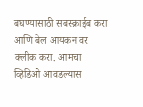बघण्यासाठी सबस्क्राईब करा आणि बेल आयकन वर क्लीक करा. आमचा व्हिडिओ आवडल्यास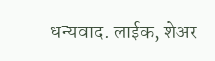धन्यवाद. लाईक, शेअर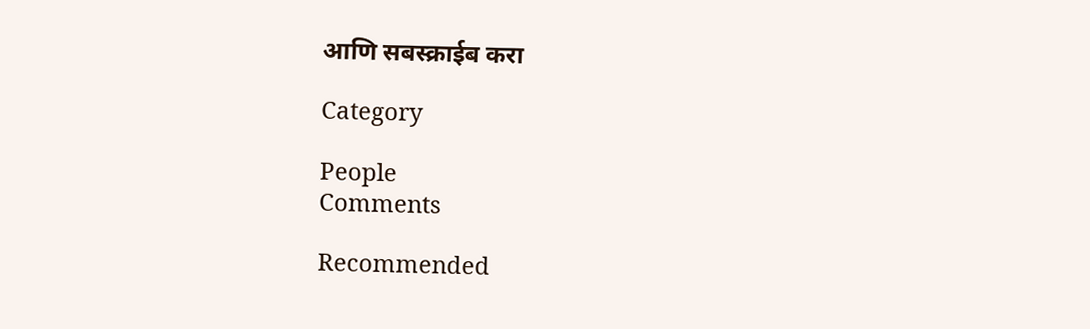आणि सबस्क्राईब करा

Category

People
Comments

Recommended